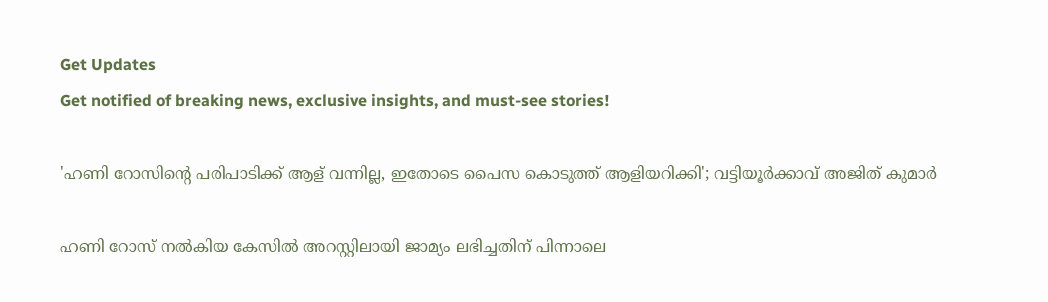Get Updates
Get notified of breaking news, exclusive insights, and must-see stories!

'ഹണി റോസിന്റെ പരിപാടിക്ക് ആള് വന്നില്ല, ഇതോടെ പൈസ കൊടുത്ത് ആളിയറിക്കി'; വട്ടിയൂർക്കാവ് അജിത് കുമാർ

ഹണി റോസ് നൽകിയ കേസിൽ അറസ്റ്റിലായി ജാമ്യം ലഭിച്ചതിന് പിന്നാലെ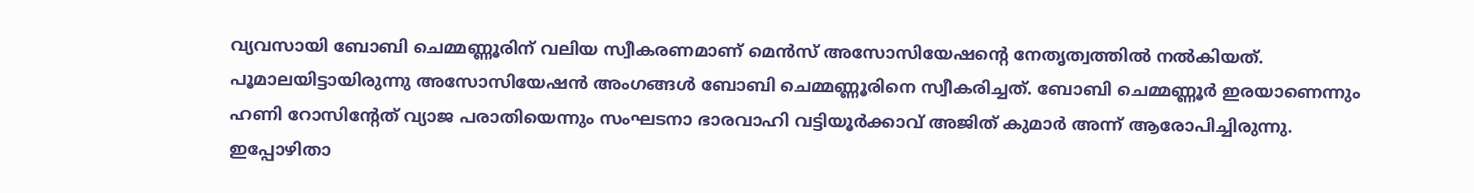വ്യവസായി ബോബി ചെമ്മണ്ണൂരിന് വലിയ സ്വീകരണമാണ് മെൻസ് അസോസിയേഷന്റെ നേതൃത്വത്തിൽ നൽകിയത്. പൂമാലയിട്ടായിരുന്നു അസോസിയേഷൻ അംഗങ്ങൾ ബോബി ചെമ്മണ്ണൂരിനെ സ്വീകരിച്ചത്. ബോബി ചെമ്മണ്ണൂർ ഇരയാണെന്നും ഹണി റോസിന്റേത് വ്യാജ പരാതിയെന്നും സംഘടനാ ഭാരവാഹി വട്ടിയൂർക്കാവ് അജിത് കുമാര്‍ അന്ന് ആരോപിച്ചിരുന്നു. ഇപ്പോഴിതാ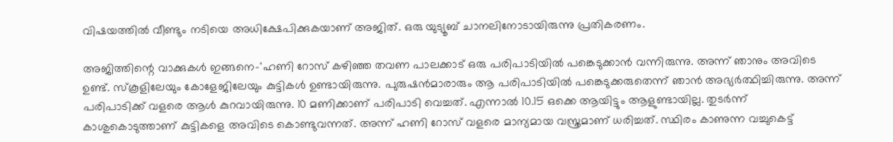വിഷയത്തിൽ വീണ്ടും നടിയെ അധിക്ഷേപിക്കുകയാണ് അജിത്. ഒരു യുട്യൂബ് ചാനലിനോടായിരുന്നു പ്രതികരണം.

അജിത്തിന്റെ വാക്കുകൾ ഇങ്ങനെ-'ഹണി റോസ് കഴിഞ്ഞ തവണ പാലക്കാട് ഒരു പരിപാടിയിൽ പങ്കെടുക്കാൻ വന്നിരുന്നു. അന്ന് ഞാനും അവിടെ ഉണ്ട്. സ്കൂളിലേയും കോളേജിലേയും കുട്ടികൾ ഉണ്ടായിരുന്നു. പുരുഷൻമാരാരും ആ പരിപാടിയിൽ പങ്കെടുക്കരുതെന്ന് ഞാൻ അഭ്യർത്ഥിച്ചിരുന്നു. അന്ന് പരിപാടിക്ക് വളരെ ആൾ കുറവായിരുന്നു. 10 മണിക്കാണ് പരിപാടി വെച്ചത്. എന്നാൽ 10.15 ഒക്കെ ആയിട്ടും ആളുണ്ടായില്ല. തുടർന്ന് കാശുകൊടുത്താണ് കുട്ടികളെ അവിടെ കൊണ്ടുവന്നത്. അന്ന് ഹണി റോസ് വളരെ മാന്യമായ വസ്ത്രമാണ് ധരിച്ചത്. സ്ഥിരം കാണുന്ന വച്ചുകെട്ട്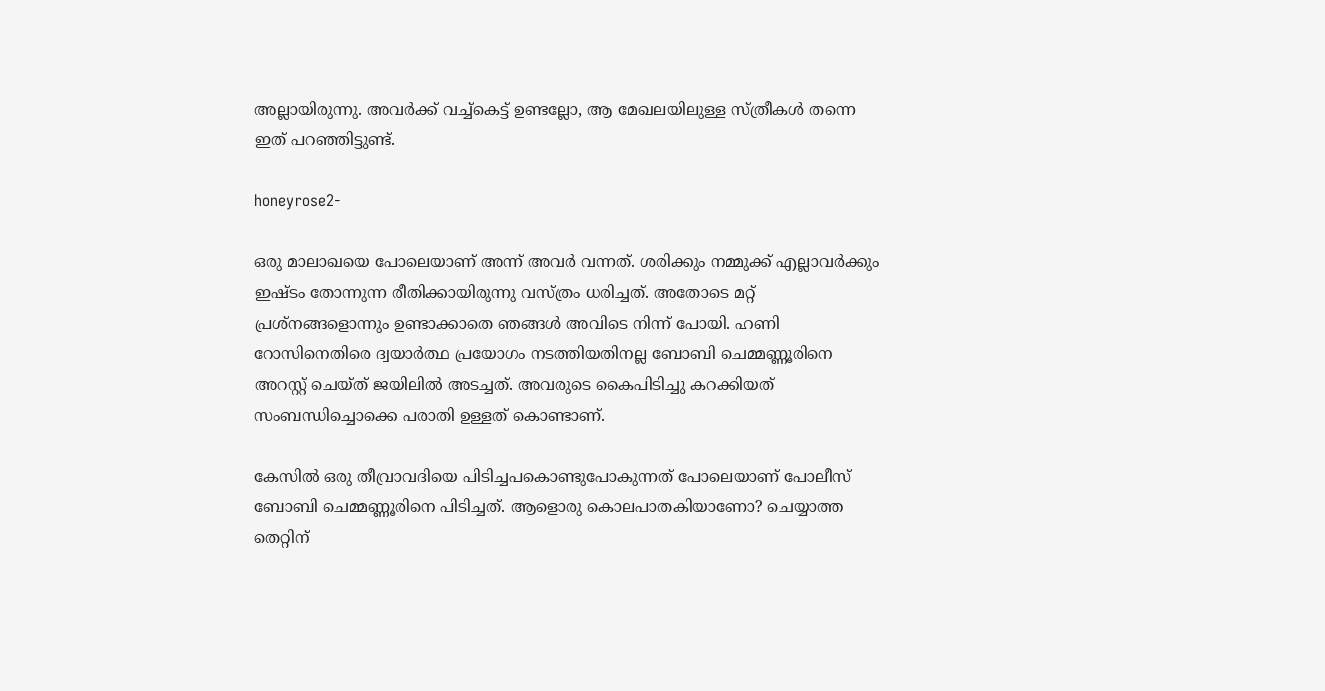അല്ലായിരുന്നു. അവർക്ക് വച്ച്കെട്ട് ഉണ്ടല്ലോ, ആ മേഖലയിലുള്ള സ്ത്രീകൾ തന്നെ ഇത് പറഞ്ഞിട്ടുണ്ട്.

honeyrose2-

ഒരു മാലാഖയെ പോലെയാണ് അന്ന് അവർ വന്നത്. ശരിക്കും നമ്മുക്ക് എല്ലാവർക്കും ഇഷ്ടം തോന്നുന്ന രീതിക്കായിരുന്നു വസ്ത്രം ധരിച്ചത്. അതോടെ മറ്റ് പ്രശ്നങ്ങളൊന്നും ഉണ്ടാക്കാതെ ഞങ്ങൾ അവിടെ നിന്ന് പോയി. ഹണി റോസിനെതിരെ ദ്വയാർത്ഥ പ്രയോഗം നടത്തിയതിനല്ല ബോബി ചെമ്മണ്ണൂരിനെ അറസ്റ്റ് ചെയ്ത് ജയിലിൽ അടച്ചത്. അവരുടെ കൈപിടിച്ചു കറക്കിയത് സംബന്ധിച്ചൊക്കെ പരാതി ഉള്ളത് കൊണ്ടാണ്.

കേസിൽ ഒരു തീവ്രാവദിയെ പിടിച്ചപകൊണ്ടുപോകുന്നത് പോലെയാണ് പോലീസ് ബോബി ചെമ്മണ്ണൂരിനെ പിടിച്ചത്. ആളൊരു കൊലപാതകിയാണോ? ചെയ്യാത്ത തെറ്റിന്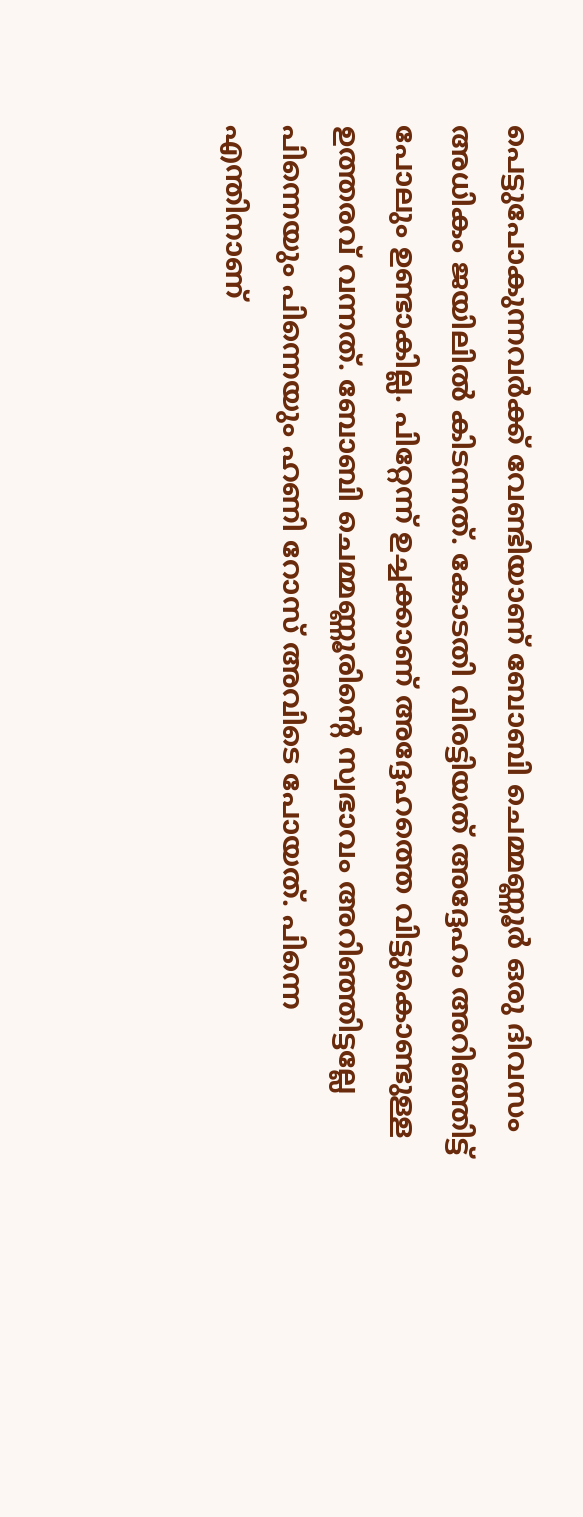പെട്ടുപോകുന്നവർക്ക് വേണ്ടിയാണ് ബോബി ചെമ്മണ്ണൂർ ഒരു ദിവസം അധികം ജയിലിൽ കിടന്നത്. കോടതി വിരട്ടിയത് അദ്ദേഹം അറിഞ്ഞിട്ട് പോലും ഉണ്ടാകില്ല. പിറ്റേന്ന് ഉച്ചക്കാണ് അദ്ദേഹത്തെ വിട്ടുകൊണ്ടുള്ള ഉത്തരവ് വന്നത്. ബോബി ചെമ്മണ്ണൂരിന്റെ സ്വഭാവം അറിഞ്ഞിട്ടല്ലേ പിന്നെയും പിന്നെയും ഹണി റോസ് അവിടെ പോയത്. പിന്നെ എന്തിനാണ്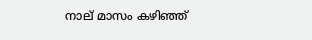നാല് മാസം കഴിഞ്ഞ്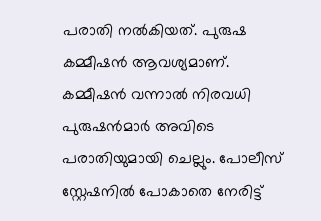പരാതി നൽകിയത്. പുരുഷ കമ്മീഷൻ ആവശ്യമാണ്. കമ്മീഷൻ വന്നാൽ നിരവധി പുരുഷൻമാർ അവിടെ പരാതിയുമായി ചെല്ലും. പോലീസ് സ്റ്റേഷനിൽ പോകാതെ നേരിട്ട്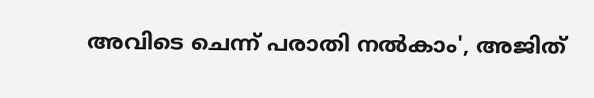അവിടെ ചെന്ന് പരാതി നൽകാം', അജിത്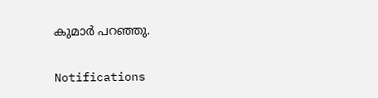കുമാർ പറഞ്ഞു.

Notifications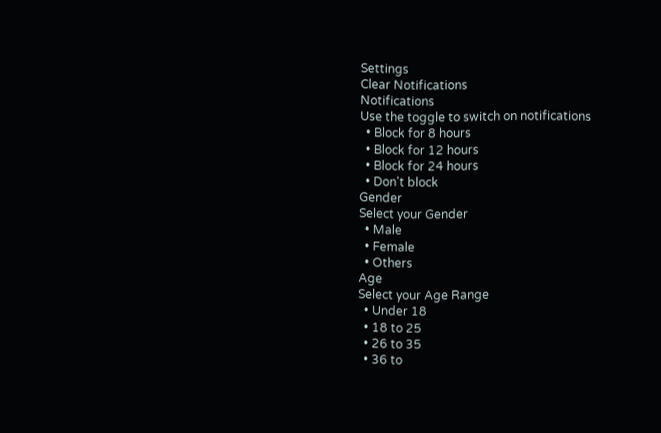Settings
Clear Notifications
Notifications
Use the toggle to switch on notifications
  • Block for 8 hours
  • Block for 12 hours
  • Block for 24 hours
  • Don't block
Gender
Select your Gender
  • Male
  • Female
  • Others
Age
Select your Age Range
  • Under 18
  • 18 to 25
  • 26 to 35
  • 36 to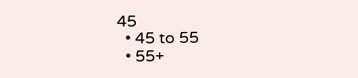45
  • 45 to 55
  • 55+